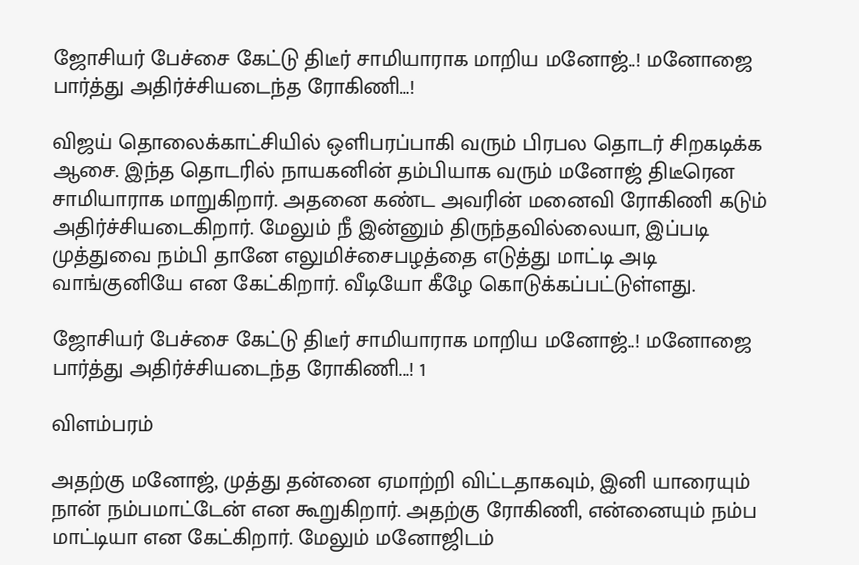ஜோசியர் பேச்சை கேட்டு திடீர் சாமியாராக மாறிய மனோஜ்..! மனோஜை பார்த்து அதிர்ச்சியடைந்த ரோகிணி…!

விஜய் தொலைக்காட்சியில் ஒளிபரப்பாகி வரும் பிரபல தொடர் சிறகடிக்க ஆசை. இந்த தொடரில் நாயகனின் தம்பியாக வரும் மனோஜ் திடீரென சாமியாராக மாறுகிறார். அதனை கண்ட அவரின் மனைவி ரோகிணி கடும் அதிர்ச்சியடைகிறார். மேலும் நீ இன்னும் திருந்தவில்லையா, இப்படி முத்துவை நம்பி தானே எலுமிச்சைபழத்தை எடுத்து மாட்டி அடி வாங்குனியே என கேட்கிறார். வீடியோ கீழே கொடுக்கப்பட்டுள்ளது.

ஜோசியர் பேச்சை கேட்டு திடீர் சாமியாராக மாறிய மனோஜ்..! மனோஜை பார்த்து அதிர்ச்சியடைந்த ரோகிணி...! 1

விளம்பரம்

அதற்கு மனோஜ், முத்து தன்னை ஏமாற்றி விட்டதாகவும், இனி யாரையும் நான் நம்பமாட்டேன் என கூறுகிறார். அதற்கு ரோகிணி, என்னையும் நம்ப மாட்டியா என கேட்கிறார். மேலும் மனோஜிடம்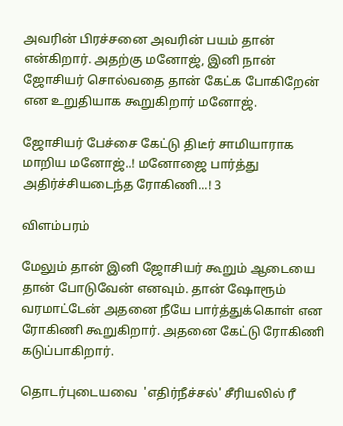அவரின் பிரச்சனை அவரின் பயம் தான் என்கிறார். அதற்கு மனோஜ், இனி நான் ஜோசியர் சொல்வதை தான் கேட்க போகிறேன் என உறுதியாக கூறுகிறார் மனோஜ்.

ஜோசியர் பேச்சை கேட்டு திடீர் சாமியாராக மாறிய மனோஜ்..! மனோஜை பார்த்து அதிர்ச்சியடைந்த ரோகிணி...! 3

விளம்பரம்

மேலும் தான் இனி ஜோசியர் கூறும் ஆடையை தான் போடுவேன் எனவும். தான் ஷோரூம் வரமாட்டேன் அதனை நீயே பார்த்துக்கொள் என ரோகிணி கூறுகிறார். அதனை கேட்டு ரோகிணி கடுப்பாகிறார்.

தொடர்புடையவை  'எதிர்நீச்சல்' சீரியலில் ரீ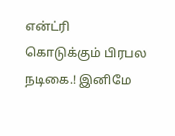என்ட்ரி கொடுக்கும் பிரபல நடிகை.! இனிமே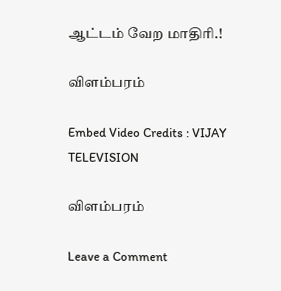ஆட்டம் வேற மாதிரி.!

விளம்பரம்

Embed Video Credits : VIJAY TELEVISION

விளம்பரம்

Leave a Comment